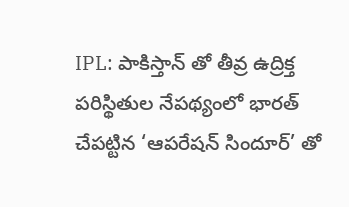IPL: పాకిస్తాన్ తో తీవ్ర ఉద్రిక్త పరిస్థితుల నేపథ్యంలో భారత్ చేపట్టిన ‘ఆపరేషన్ సిందూర్’ తో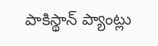పాకిస్థాన్ ప్యాంట్లు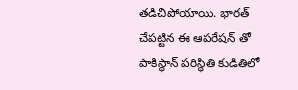తడిచిపోయాయి. భారత్ చేపట్టిన ఈ ఆపరేషన్ తో పాకిస్థాన్ పరిస్థితి కుడితిలో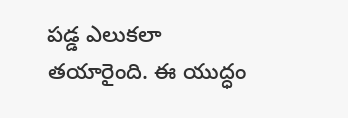పడ్డ ఎలుకలా తయారైంది. ఈ యుద్ధం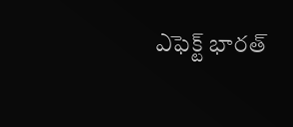ఎఫెక్ట్ భారత్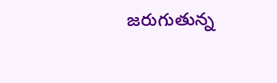జరుగుతున్న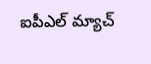ఐపీఎల్ మ్యాచ్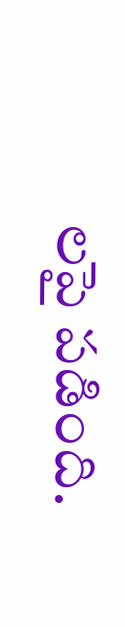లపై పడింది.